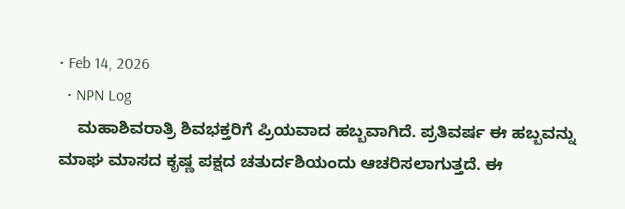• Feb 14, 2026
  • NPN Log
    ಮಹಾಶಿವರಾತ್ರಿ ಶಿವಭಕ್ತರಿಗೆ ಪ್ರಿಯವಾದ ಹಬ್ಬವಾಗಿದೆ. ಪ್ರತಿವರ್ಷ ಈ ಹಬ್ಬವನ್ನು ಮಾಘ ಮಾಸದ ಕೃಷ್ಣ ಪಕ್ಷದ ಚತುರ್ದಶಿಯಂದು ಆಚರಿಸಲಾಗುತ್ತದೆ. ಈ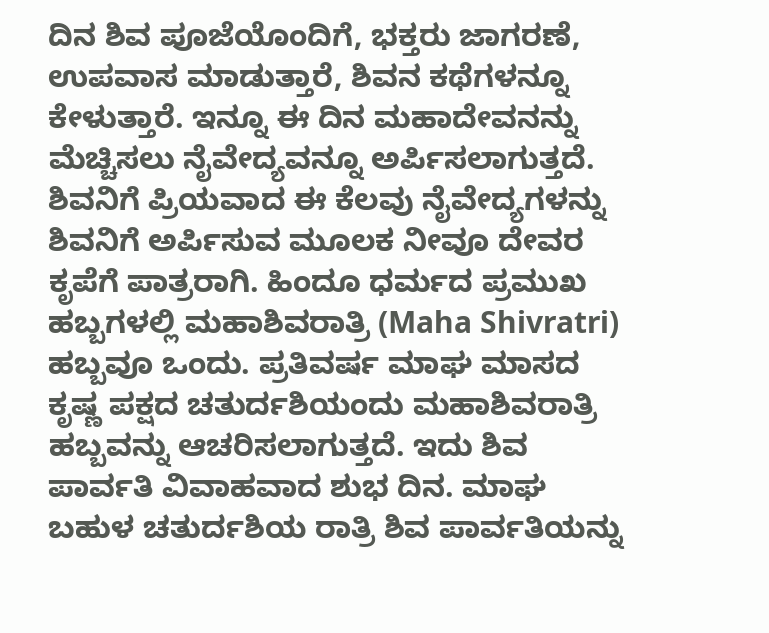ದಿನ ಶಿವ ಪೂಜೆಯೊಂದಿಗೆ, ಭಕ್ತರು ಜಾಗರಣೆ, ಉಪವಾಸ ಮಾಡುತ್ತಾರೆ, ಶಿವನ ಕಥೆಗಳನ್ನೂ ಕೇಳುತ್ತಾರೆ. ಇನ್ನೂ ಈ ದಿನ ಮಹಾದೇವನನ್ನು ಮೆಚ್ಚಿಸಲು ನೈವೇದ್ಯವನ್ನೂ ಅರ್ಪಿಸಲಾಗುತ್ತದೆ. ಶಿವನಿಗೆ ಪ್ರಿಯವಾದ ಈ ಕೆಲವು ನೈವೇದ್ಯಗಳನ್ನು ಶಿವನಿಗೆ ಅರ್ಪಿಸುವ ಮೂಲಕ ನೀವೂ ದೇವರ ಕೃಪೆಗೆ ಪಾತ್ರರಾಗಿ. ಹಿಂದೂ ಧರ್ಮದ ಪ್ರಮುಖ ಹಬ್ಬಗಳಲ್ಲಿ ಮಹಾಶಿವರಾತ್ರಿ (Maha Shivratri) ಹಬ್ಬವೂ ಒಂದು. ಪ್ರತಿವರ್ಷ ಮಾಘ ಮಾಸದ ಕೃಷ್ಣ ಪಕ್ಷದ ಚತುರ್ದಶಿಯಂದು ಮಹಾಶಿವರಾತ್ರಿ ಹಬ್ಬವನ್ನು ಆಚರಿಸಲಾಗುತ್ತದೆ. ಇದು ಶಿವ ಪಾರ್ವತಿ ವಿವಾಹವಾದ ಶುಭ ದಿನ. ಮಾಘ ಬಹುಳ ಚತುರ್ದಶಿಯ ರಾತ್ರಿ ಶಿವ ಪಾರ್ವತಿಯನ್ನು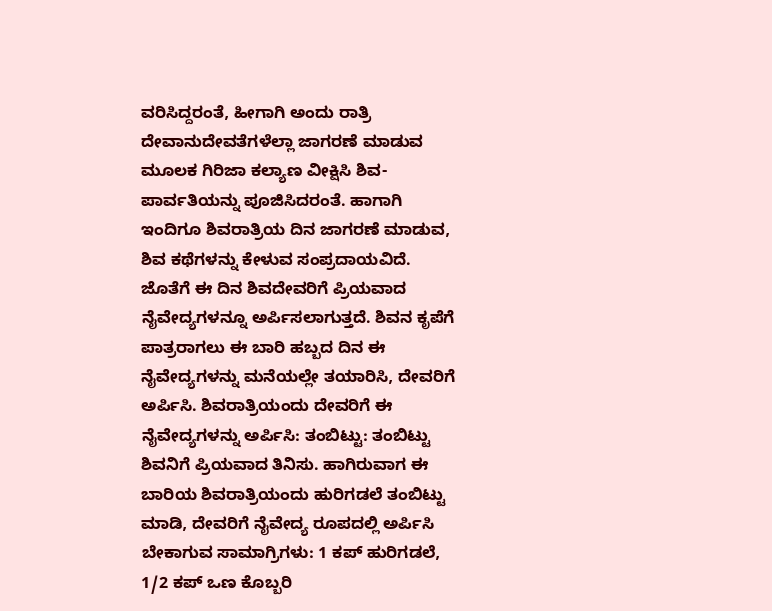ವರಿಸಿದ್ದರಂತೆ, ಹೀಗಾಗಿ ಅಂದು ರಾತ್ರಿ ದೇವಾನುದೇವತೆಗಳೆಲ್ಲಾ ಜಾಗರಣೆ ಮಾಡುವ ಮೂಲಕ ಗಿರಿಜಾ ಕಲ್ಯಾಣ ವೀಕ್ಷಿಸಿ ಶಿವ-ಪಾರ್ವತಿಯನ್ನು ಪೂಜಿಸಿದರಂತೆ. ಹಾಗಾಗಿ ಇಂದಿಗೂ ಶಿವರಾತ್ರಿಯ ದಿನ ಜಾಗರಣೆ ಮಾಡುವ, ಶಿವ ಕಥೆಗಳನ್ನು ಕೇಳುವ ಸಂಪ್ರದಾಯವಿದೆ. ಜೊತೆಗೆ ಈ ದಿನ ಶಿವದೇವರಿಗೆ ಪ್ರಿಯವಾದ ನೈವೇದ್ಯಗಳನ್ನೂ ಅರ್ಪಿಸಲಾಗುತ್ತದೆ. ಶಿವನ ಕೃಪೆಗೆ ಪಾತ್ರರಾಗಲು ಈ ಬಾರಿ ಹಬ್ಬದ ದಿನ ಈ ನೈವೇದ್ಯಗಳನ್ನು ಮನೆಯಲ್ಲೇ ತಯಾರಿಸಿ, ದೇವರಿಗೆ ಅರ್ಪಿಸಿ. ಶಿವರಾತ್ರಿಯಂದು ದೇವರಿಗೆ ಈ ನೈವೇದ್ಯಗಳನ್ನು ಅರ್ಪಿಸಿ: ತಂಬಿಟ್ಟು: ತಂಬಿಟ್ಟು ಶಿವನಿಗೆ ಪ್ರಿಯವಾದ ತಿನಿಸು. ಹಾಗಿರುವಾಗ ಈ ಬಾರಿಯ ಶಿವರಾತ್ರಿಯಂದು ಹುರಿಗಡಲೆ ತಂಬಿಟ್ಟು ಮಾಡಿ, ದೇವರಿಗೆ ನೈವೇದ್ಯ ರೂಪದಲ್ಲಿ ಅರ್ಪಿಸಿ ಬೇಕಾಗುವ ಸಾಮಾಗ್ರಿಗಳು: 1 ಕಪ್ ಹುರಿಗಡಲೆ, 1/2 ಕಪ್ ಒಣ ಕೊಬ್ಬರಿ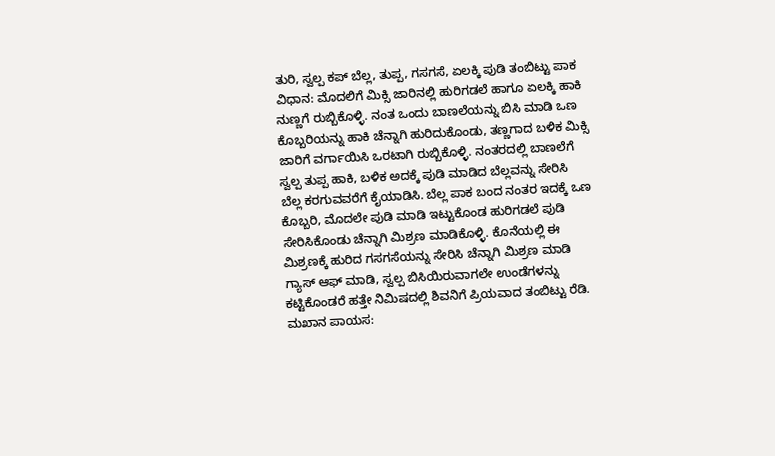ತುರಿ, ಸ್ವಲ್ಪ ಕಪ್ ಬೆಲ್ಲ, ತುಪ್ಪ, ಗಸಗಸೆ, ಏಲಕ್ಕಿ ಪುಡಿ ತಂಬಿಟ್ಟು ಪಾಕ ವಿಧಾನ: ಮೊದಲಿಗೆ ಮಿಕ್ಸಿ ಜಾರಿನಲ್ಲಿ ಹುರಿಗಡಲೆ ಹಾಗೂ ಏಲಕ್ಕಿ ಹಾಕಿ ನುಣ್ಣಗೆ ರುಬ್ಬಿಕೊಳ್ಳಿ. ನಂತ ಒಂದು ಬಾಣಲೆಯನ್ನು ಬಿಸಿ ಮಾಡಿ ಒಣ ಕೊಬ್ಬರಿಯನ್ನು ಹಾಕಿ ಚೆನ್ನಾಗಿ ಹುರಿದುಕೊಂಡು, ತಣ್ಣಗಾದ ಬಳಿಕ ಮಿಕ್ಸಿ ಜಾರಿಗೆ ವರ್ಗಾಯಿಸಿ ಒರಟಾಗಿ ರುಬ್ಬಿಕೊಳ್ಳಿ. ನಂತರದಲ್ಲಿ ಬಾಣಲೆಗೆ ಸ್ವಲ್ಪ ತುಪ್ಪ ಹಾಕಿ, ಬಳಿಕ ಅದಕ್ಕೆ ಪುಡಿ ಮಾಡಿದ ಬೆಲ್ಲವನ್ನು ಸೇರಿಸಿ ಬೆಲ್ಲ ಕರಗುವವರೆಗೆ ಕೈಯಾಡಿಸಿ. ಬೆಲ್ಲ ಪಾಕ ಬಂದ ನಂತರ ಇದಕ್ಕೆ ಒಣ ಕೊಬ್ಬರಿ, ಮೊದಲೇ ಪುಡಿ ಮಾಡಿ ಇಟ್ಟುಕೊಂಡ ಹುರಿಗಡಲೆ ಪುಡಿ ಸೇರಿಸಿಕೊಂಡು ಚೆನ್ನಾಗಿ ಮಿಶ್ರಣ ಮಾಡಿಕೊಳ್ಳಿ. ಕೊನೆಯಲ್ಲಿ ಈ ಮಿಶ್ರಣಕ್ಕೆ ಹುರಿದ ಗಸಗಸೆಯನ್ನು ಸೇರಿಸಿ ಚೆನ್ನಾಗಿ ಮಿಶ್ರಣ ಮಾಡಿ ಗ್ಯಾಸ್‌ ಆಫ್‌ ಮಾಡಿ, ಸ್ವಲ್ಪ ಬಿಸಿಯಿರುವಾಗಲೇ ಉಂಡೆಗಳನ್ನು ಕಟ್ಟಿಕೊಂಡರೆ ಹತ್ತೇ ನಿಮಿಷದಲ್ಲಿ ಶಿವನಿಗೆ ಪ್ರಿಯವಾದ ತಂಬಿಟ್ಟು ರೆಡಿ. ಮಖಾನ ಪಾಯಸ: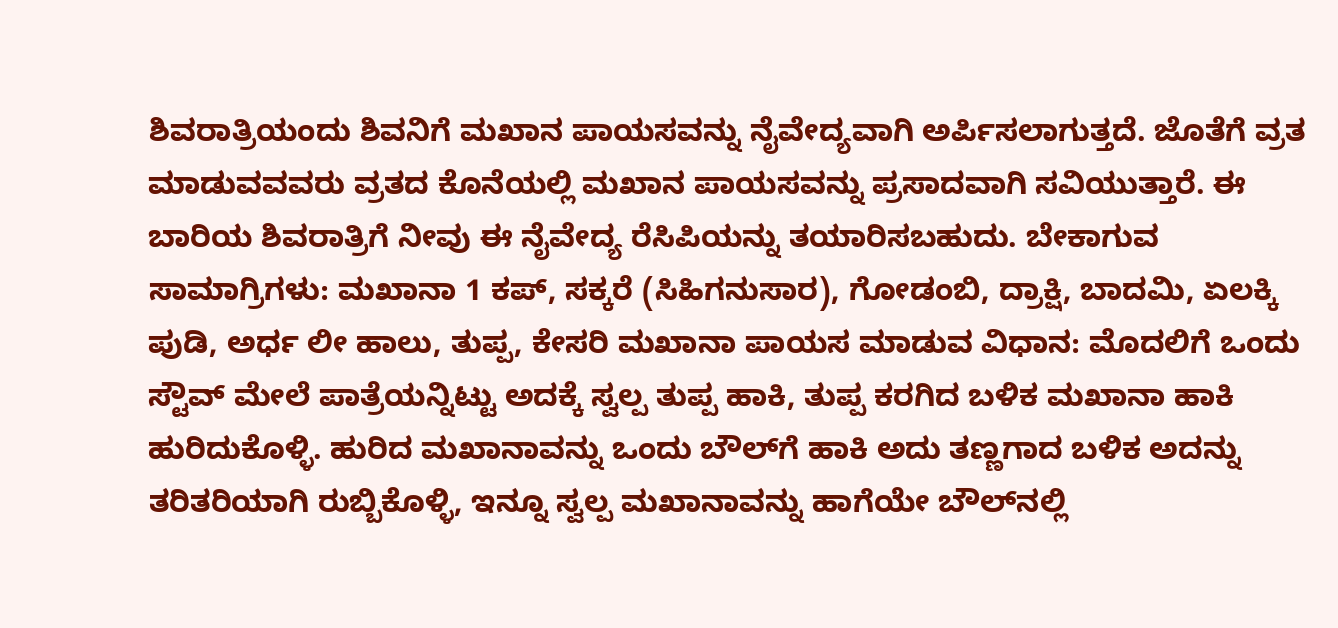ಶಿವರಾತ್ರಿಯಂದು ಶಿವನಿಗೆ ಮಖಾನ ಪಾಯಸವನ್ನು ನೈವೇದ್ಯವಾಗಿ ಅರ್ಪಿಸಲಾಗುತ್ತದೆ. ಜೊತೆಗೆ ವ್ರತ ಮಾಡುವವವರು ವ್ರತದ ಕೊನೆಯಲ್ಲಿ ಮಖಾನ ಪಾಯಸವನ್ನು ಪ್ರಸಾದವಾಗಿ ಸವಿಯುತ್ತಾರೆ. ಈ ಬಾರಿಯ ಶಿವರಾತ್ರಿಗೆ ನೀವು ಈ ನೈವೇದ್ಯ ರೆಸಿಪಿಯನ್ನು ತಯಾರಿಸಬಹುದು. ಬೇಕಾಗುವ ಸಾಮಾಗ್ರಿಗಳು: ಮಖಾನಾ 1 ಕಪ್‌, ಸಕ್ಕರೆ (ಸಿಹಿಗನುಸಾರ), ಗೋಡಂಬಿ, ದ್ರಾಕ್ಷಿ, ಬಾದಮಿ, ಏಲಕ್ಕಿ ಪುಡಿ, ಅರ್ಧ ಲೀ ಹಾಲು, ತುಪ್ಪ, ಕೇಸರಿ ಮಖಾನಾ ಪಾಯಸ ಮಾಡುವ ವಿಧಾನ: ಮೊದಲಿಗೆ ಒಂದು ಸ್ಟೌವ್‌ ಮೇಲೆ ಪಾತ್ರೆಯನ್ನಿಟ್ಟು ಅದಕ್ಕೆ ಸ್ವಲ್ಪ ತುಪ್ಪ ಹಾಕಿ, ತುಪ್ಪ ಕರಗಿದ ಬಳಿಕ ಮಖಾನಾ ಹಾಕಿ ಹುರಿದುಕೊಳ್ಳಿ. ಹುರಿದ ಮಖಾನಾವನ್ನು ಒಂದು ಬೌಲ್‌ಗೆ ಹಾಕಿ ಅದು ತಣ್ಣಗಾದ ಬಳಿಕ ಅದನ್ನು ತರಿತರಿಯಾಗಿ ರುಬ್ಬಿಕೊಳ್ಳಿ, ಇನ್ನೂ ಸ್ವಲ್ಪ ಮಖಾನಾವನ್ನು ಹಾಗೆಯೇ ಬೌಲ್‌ನಲ್ಲಿ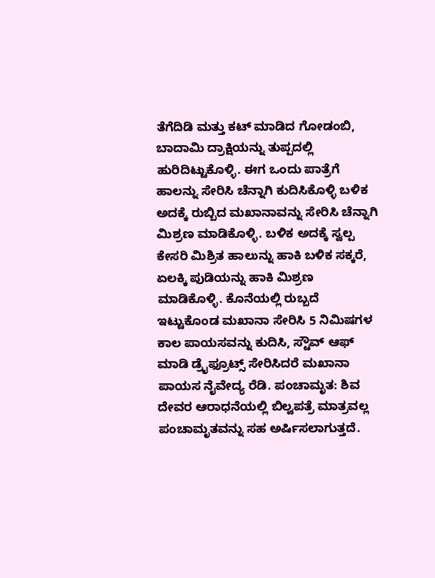ತೆಗೆದಿಡಿ ಮತ್ತು ಕಟ್‌ ಮಾಡಿದ ಗೋಡಂಬಿ, ಬಾದಾಮಿ ದ್ರಾಕ್ಷಿಯನ್ನು ತುಪ್ಪದಲ್ಲಿ ಹುರಿದಿಟ್ಟುಕೊಳ್ಳಿ. ಈಗ ಒಂದು ಪಾತ್ರೆಗೆ ಹಾಲನ್ನು ಸೇರಿಸಿ ಚೆನ್ನಾಗಿ ಕುದಿಸಿಕೊಳ್ಳಿ ಬಳಿಕ ಅದಕ್ಕೆ ರುಬ್ಬಿದ ಮಖಾನಾವನ್ನು ಸೇರಿಸಿ ಚೆನ್ನಾಗಿ ಮಿಶ್ರಣ ಮಾಡಿಕೊಳ್ಳಿ. ಬಳಿಕ ಅದಕ್ಕೆ ಸ್ವಲ್ಪ ಕೇಸರಿ ಮಿಶ್ರಿತ ಹಾಲುನ್ನು ಹಾಕಿ ಬಳಿಕ ಸಕ್ಕರೆ, ಏಲಕ್ಕಿ ಪುಡಿಯನ್ನು ಹಾಕಿ ಮಿಶ್ರಣ ಮಾಡಿಕೊಳ್ಳಿ. ಕೊನೆಯಲ್ಲಿ ರುಬ್ಬದೆ ಇಟ್ಟುಕೊಂಡ ಮಖಾನಾ ಸೇರಿಸಿ 5 ನಿಮಿಷಗಳ ಕಾಲ ಪಾಯಸವನ್ನು ಕುದಿಸಿ, ಸ್ಟೌವ್‌ ಆಫ್‌ ಮಾಡಿ ಡ್ರೈಫ್ರೂಟ್ಸ್‌ ಸೇರಿಸಿದರೆ ಮಖಾನಾ ಪಾಯಸ ನೈವೇದ್ಯ ರೆಡಿ. ಪಂಚಾಮೃತ: ಶಿವ ದೇವರ ಆರಾಧನೆಯಲ್ಲಿ ಬಿಲ್ವಪತ್ರೆ ಮಾತ್ರವಲ್ಲ ಪಂಚಾಮೃತವನ್ನು ಸಹ ಅರ್ಷಿಸಲಾಗುತ್ತದೆ.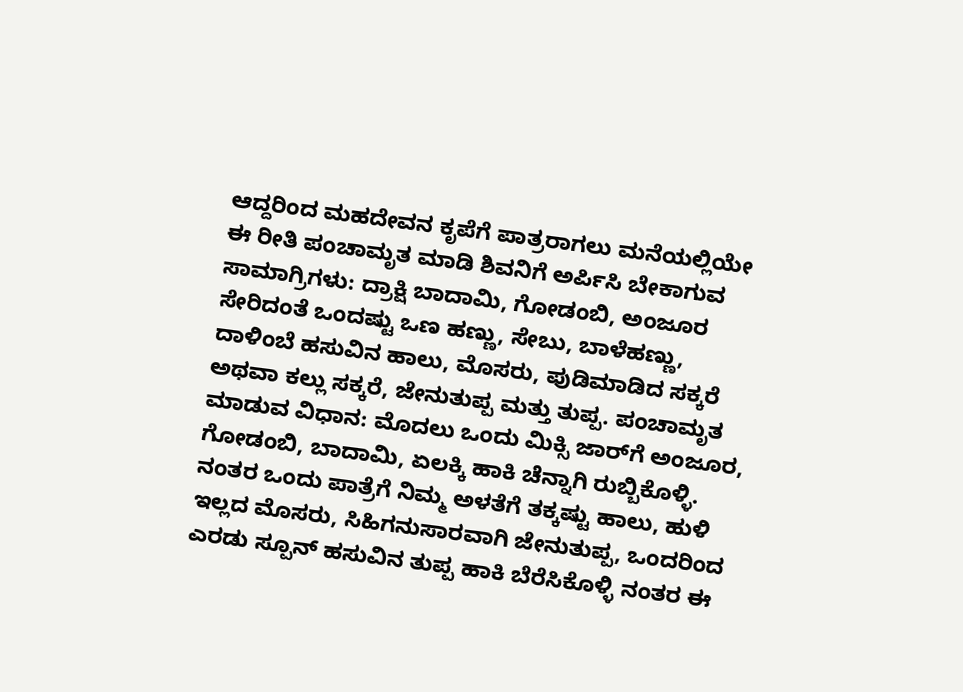ಆದ್ದರಿಂದ ಮಹದೇವನ ಕೃಪೆಗೆ ಪಾತ್ರರಾಗಲು ಮನೆಯಲ್ಲಿಯೇ ಈ ರೀತಿ ಪಂಚಾಮೃತ ಮಾಡಿ ಶಿವನಿಗೆ ಅರ್ಪಿಸಿ ಬೇಕಾಗುವ ಸಾಮಾಗ್ರಿಗಳು: ದ್ರಾಕ್ಷಿ ಬಾದಾಮಿ, ಗೋಡಂಬಿ, ಅಂಜೂರ ಸೇರಿದಂತೆ ಒಂದಷ್ಟು ಒಣ ಹಣ್ಣು, ಸೇಬು, ಬಾಳೆಹಣ್ಣು, ದಾಳಿಂಬೆ ಹಸುವಿನ ಹಾಲು, ಮೊಸರು, ಪುಡಿಮಾಡಿದ ಸಕ್ಕರೆ ಅಥವಾ ಕಲ್ಲು ಸಕ್ಕರೆ, ಜೇನುತುಪ್ಪ ಮತ್ತು ತುಪ್ಪ. ಪಂಚಾಮೃತ ಮಾಡುವ ವಿಧಾನ: ಮೊದಲು ಒಂದು ಮಿಕ್ಸಿ ಜಾರ್‌ಗೆ ಅಂಜೂರ, ಗೋಡಂಬಿ, ಬಾದಾಮಿ, ಏಲಕ್ಕಿ ಹಾಕಿ ಚೆನ್ನಾಗಿ ರುಬ್ಬಿಕೊಳ್ಳಿ. ನಂತರ ಒಂದು ಪಾತ್ರೆಗೆ ನಿಮ್ಮ ಅಳತೆಗೆ ತಕ್ಕಷ್ಟು ಹಾಲು, ಹುಳಿ ಇಲ್ಲದ ಮೊಸರು, ಸಿಹಿಗನುಸಾರವಾಗಿ ಜೇನುತುಪ್ಪ, ಒಂದರಿಂದ ಎರಡು ಸ್ಪೂನ್‌ ಹಸುವಿನ ತುಪ್ಪ ಹಾಕಿ ಬೆರೆಸಿಕೊಳ್ಳಿ ನಂತರ ಈ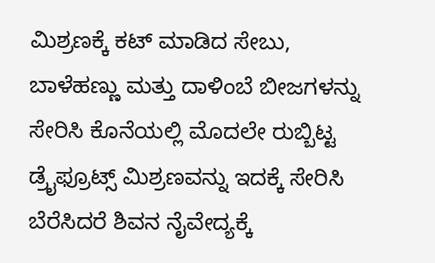ಮಿಶ್ರಣಕ್ಕೆ ಕಟ್‌ ಮಾಡಿದ ಸೇಬು, ಬಾಳೆಹಣ್ಣು ಮತ್ತು ದಾಳಿಂಬೆ ಬೀಜಗಳನ್ನು ಸೇರಿಸಿ ಕೊನೆಯಲ್ಲಿ ಮೊದಲೇ ರುಬ್ಬಿಟ್ಟ ಡ್ರೈಫ್ರೂಟ್ಸ್‌ ಮಿಶ್ರಣವನ್ನು ಇದಕ್ಕೆ ಸೇರಿಸಿ ಬೆರೆಸಿದರೆ ಶಿವನ ನೈವೇದ್ಯಕ್ಕೆ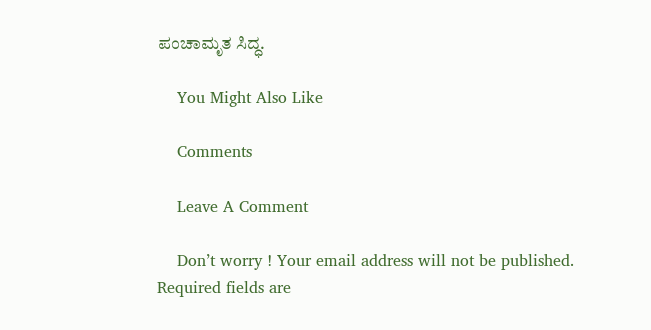ಪಂಚಾಮೃತ ಸಿದ್ಧ.

    You Might Also Like

    Comments

    Leave A Comment

    Don’t worry ! Your email address will not be published. Required fields are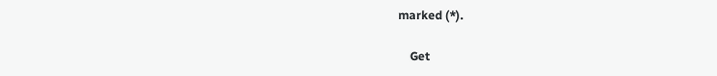marked (*).

    Get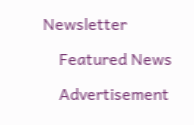Newsletter

    Featured News

    Advertisement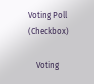Voting Poll (Checkbox)

    Voting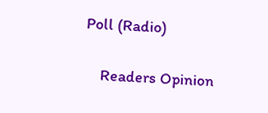Poll (Radio)

    Readers Opinion